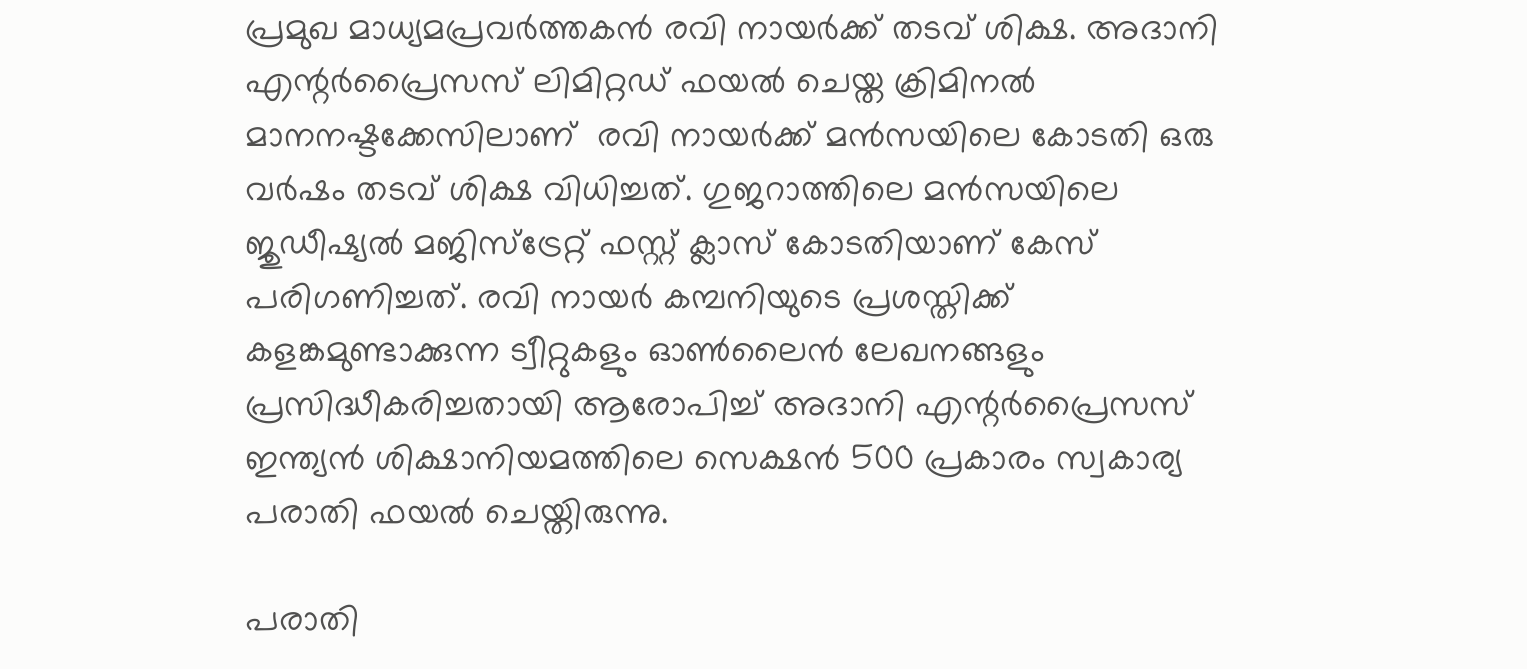പ്രമുഖ മാധ്യമപ്രവർത്തകൻ രവി നായർക്ക് തടവ് ശിക്ഷ. അദാനി എന്റർപ്രൈസസ് ലിമിറ്റഡ് ഫയൽ ചെയ്ത ക്രിമിനൽ മാനനഷ്ടക്കേസിലാണ്  രവി നായർക്ക് മൻസയിലെ കോടതി ഒരു വർഷം തടവ് ശിക്ഷ വിധിച്ചത്. ഗുജറാത്തിലെ മൻസയിലെ ജുഡീഷ്യൽ മജിസ്‌ട്രേറ്റ് ഫസ്റ്റ് ക്ലാസ് കോടതിയാണ് കേസ് പരിഗണിച്ചത്. രവി നായർ കമ്പനിയുടെ പ്രശസ്തിക്ക് കളങ്കമുണ്ടാക്കുന്ന ട്വീറ്റുകളും ഓൺലൈൻ ലേഖനങ്ങളും പ്രസിദ്ധീകരിച്ചതായി ആരോപിച്ച് അദാനി എന്റർപ്രൈസസ് ഇന്ത്യൻ ശിക്ഷാനിയമത്തിലെ സെക്ഷൻ 500 പ്രകാരം സ്വകാര്യ പരാതി ഫയൽ ചെയ്തിരുന്നു.

പരാതി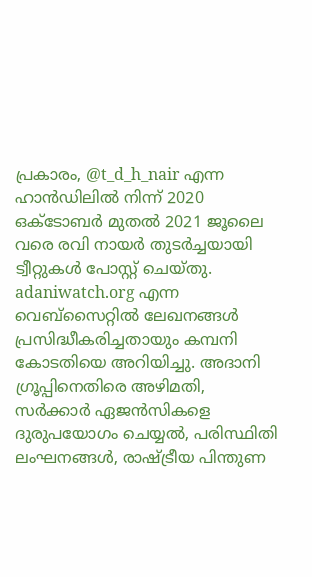പ്രകാരം, @t_d_h_nair എന്ന ഹാൻഡിലിൽ നിന്ന് 2020 ഒക്ടോബർ മുതൽ 2021 ജൂലൈ വരെ രവി നായർ തുടർച്ചയായി ട്വീറ്റുകൾ പോസ്റ്റ് ചെയ്തു. adaniwatch.org എന്ന വെബ്‌സൈറ്റിൽ ലേഖനങ്ങൾ പ്രസിദ്ധീകരിച്ചതായും കമ്പനി കോടതിയെ അറിയിച്ചു. അദാനി ഗ്രൂപ്പിനെതിരെ അഴിമതി, സർക്കാർ ഏജൻസികളെ ദുരുപയോഗം ചെയ്യൽ, പരിസ്ഥിതി ലംഘനങ്ങൾ, രാഷ്ട്രീയ പിന്തുണ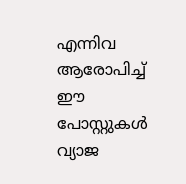എന്നിവ ആരോപിച്ച് ഈ പോസ്റ്റുകൾ വ്യാജ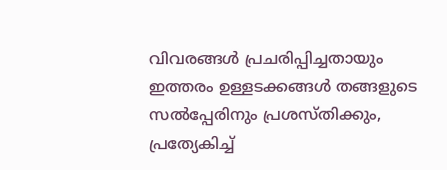വിവരങ്ങൾ പ്രചരിപ്പിച്ചതായും ഇത്തരം ഉള്ളടക്കങ്ങൾ തങ്ങളുടെ സൽപ്പേരിനും പ്രശസ്തിക്കും, പ്രത്യേകിച്ച്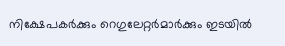നിക്ഷേപകർക്കും റെഗുലേറ്റർമാർക്കും ഇടയിൽ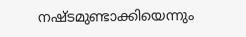നഷ്ടമുണ്ടാക്കിയെന്നും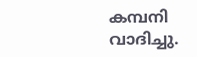കമ്പനി വാദിച്ചു.